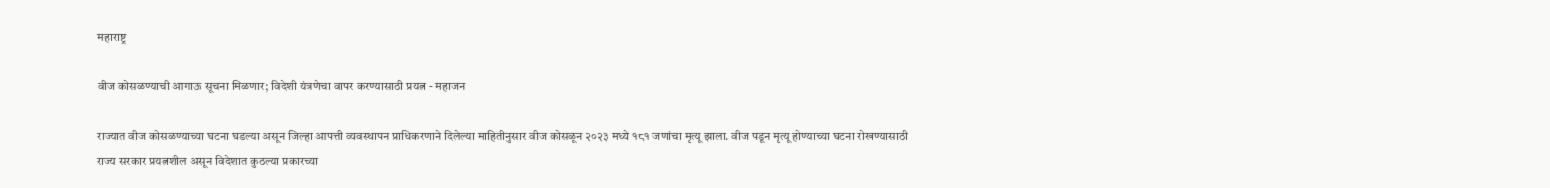महाराष्ट्र

वीज कोसळण्याची आगाऊ सूचना मिळणार; विदेशी यंत्रणेचा वापर करण्यासाठी प्रयत्न - महाजन

राज्यात वीज कोसळण्याच्या घटना घडल्या असून जिल्हा आपत्ती व्यवस्थापन प्राधिकरणाने दिलेल्या माहितीनुसार वीज कोसळून २०२३ मध्ये १८१ जणांचा मृत्यू झाला. वीज पडून मृत्यू होण्याच्या घटना रोखण्यासाठी राज्य सरकार प्रयत्नशील असून विदेशात कुठल्या प्रकारच्या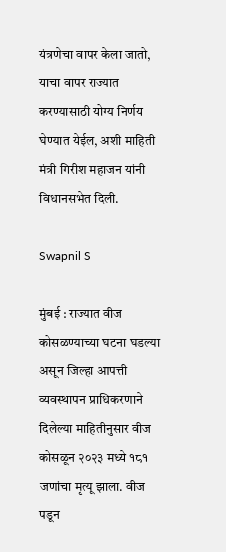यंत्रणेचा वापर केला जातो, याचा वापर राज्यात करण्यासाठी योग्य निर्णय घेण्यात येईल, अशी माहिती मंत्री गिरीश महाजन यांनी विधानसभेत दिली.

Swapnil S

मुंबई : राज्यात वीज कोसळण्याच्या घटना घडल्या असून जिल्हा आपत्ती व्यवस्थापन प्राधिकरणाने दिलेल्या माहितीनुसार वीज कोसळून २०२३ मध्ये १८१ जणांचा मृत्यू झाला. वीज पडून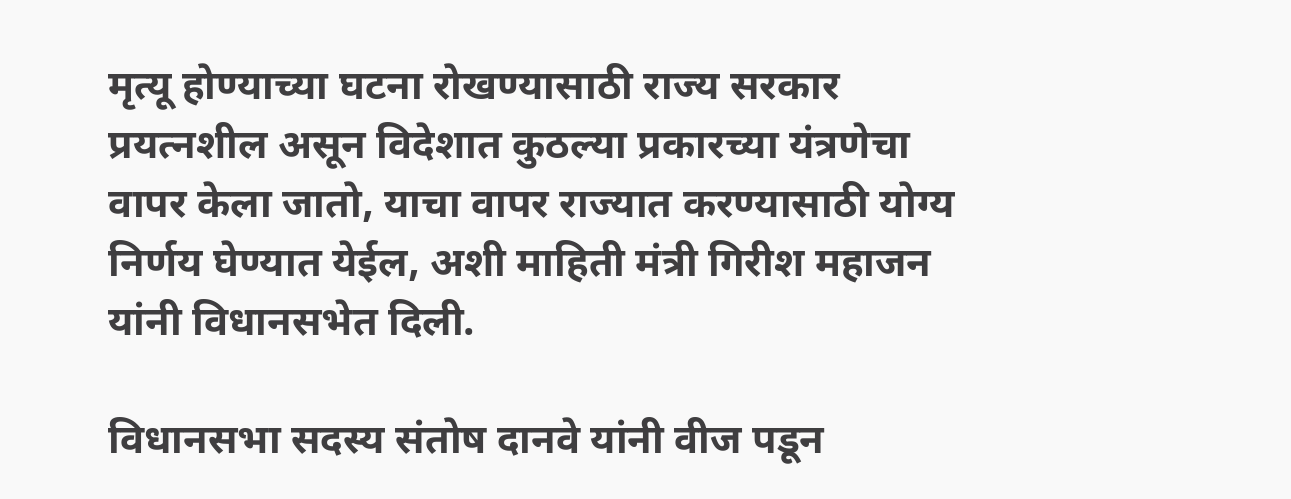मृत्यू होण्याच्या घटना रोखण्यासाठी राज्य सरकार प्रयत्नशील असून विदेशात कुठल्या प्रकारच्या यंत्रणेचा वापर केला जातो, याचा वापर राज्यात करण्यासाठी योग्य निर्णय घेण्यात येईल, अशी माहिती मंत्री गिरीश महाजन यांनी विधानसभेत दिली.

विधानसभा सदस्य संतोष दानवे यांनी वीज पडून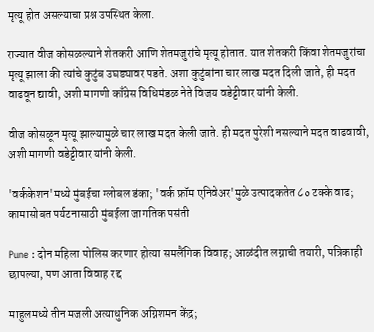मृत्यू होत असल्याचा प्रश्न उपस्थित केला.

राज्यात वीज कोसळल्याने शेतकरी आणि शेतमजुरांचे मृत्यू होतात. यात शेतकरी किंवा शेतमजुरांचा मृत्यू झाला की त्यांचे कुटुंब उघड्यावर पडते. अशा कुटुंबांना चार लाख मदत दिली जाते, ही मदत वाढवून द्यावी, अशी मागणी काँग्रेस विधिमंडळ नेते विजय वडेट्टीवार यांनी केली.

वीज कोसळून मृत्यू झाल्यामुळे चार लाख मदत केली जाते. ही मदत पुरेशी नसल्याने मदत वाढवावी, अशी मागणी वडेट्टीवार यांनी केली.

'वर्ककेशन'मध्ये मुंबईचा ग्लोबल डंका; 'वर्क फ्रॉम एनिवेअर'मुळे उत्पादकतेत ८० टक्के वाढ; कामासोबत पर्यटनासाठी मुंबईला जागतिक पसंती

Pune : दोन महिला पोलिस करणार होत्या समलैंगिक विवाह; आळंदीत लग्नाची तयारी, पत्रिकाही छापल्या, पण आता विवाह रद्द

माहुलमध्ये तीन मजली अत्याधुनिक अग्निशमन केंद्र;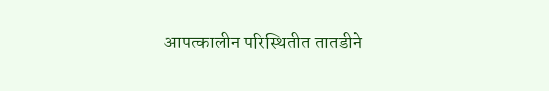आपत्कालीन परिस्थितीत तातडीने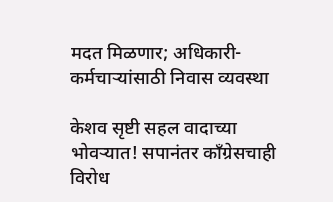मदत मिळणार; अधिकारी-कर्मचाऱ्यांसाठी निवास व्यवस्था

केशव सृष्टी सहल वादाच्या भोवऱ्यात! सपानंतर काँग्रेसचाही विरोध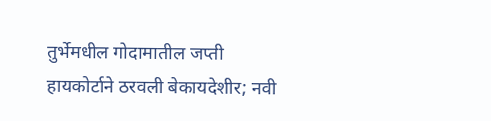तुर्भेमधील गोदामातील जप्ती हायकोर्टाने ठरवली बेकायदेशीर; नवी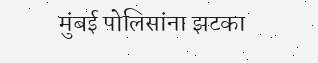मुंबई पोलिसांना झटका